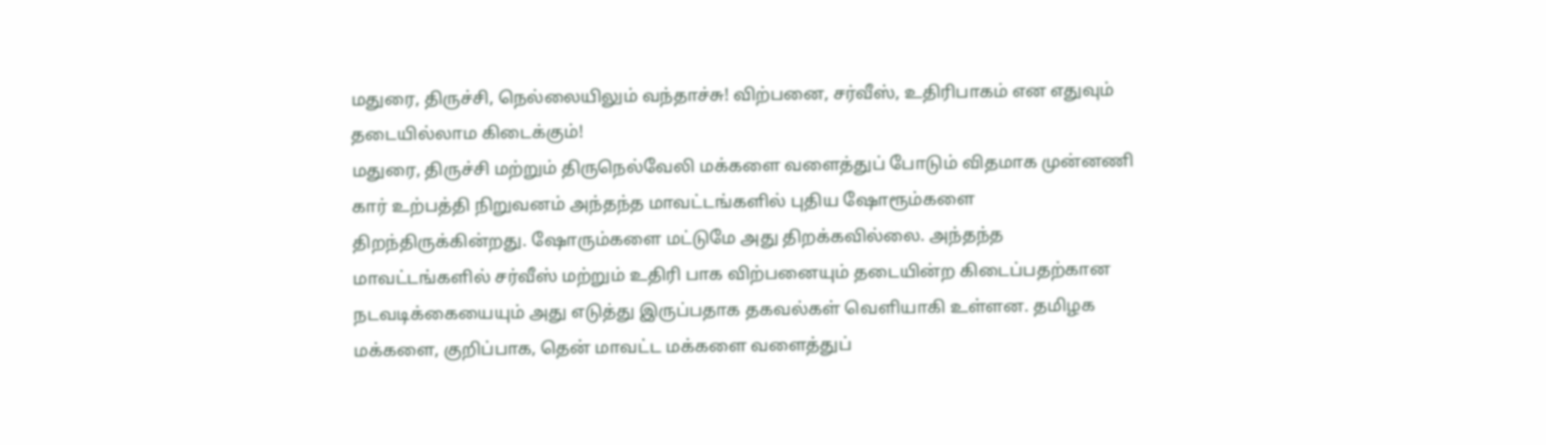மதுரை, திருச்சி, நெல்லையிலும் வந்தாச்சு! விற்பனை, சர்வீஸ், உதிரிபாகம் என எதுவும் தடையில்லாம கிடைக்கும்!
மதுரை, திருச்சி மற்றும் திருநெல்வேலி மக்களை வளைத்துப் போடும் விதமாக முன்னணி கார் உற்பத்தி நிறுவனம் அந்தந்த மாவட்டங்களில் புதிய ஷோரூம்களை திறந்திருக்கின்றது. ஷோரும்களை மட்டுமே அது திறக்கவில்லை. அந்தந்த மாவட்டங்களில் சர்வீஸ் மற்றும் உதிரி பாக விற்பனையும் தடையின்ற கிடைப்பதற்கான நடவடிக்கையையும் அது எடுத்து இருப்பதாக தகவல்கள் வெளியாகி உள்ளன. தமிழக மக்களை, குறிப்பாக, தென் மாவட்ட மக்களை வளைத்துப்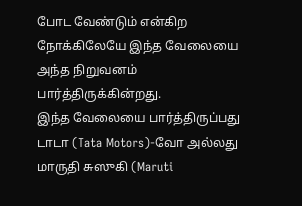போட வேண்டும் என்கிற நோக்கிலேயே இந்த வேலையை அந்த நிறுவனம் பார்த்திருக்கின்றது.
இந்த வேலையை பார்த்திருப்பது டாடா (Tata Motors)-வோ அல்லது மாருதி சுஸுகி (Maruti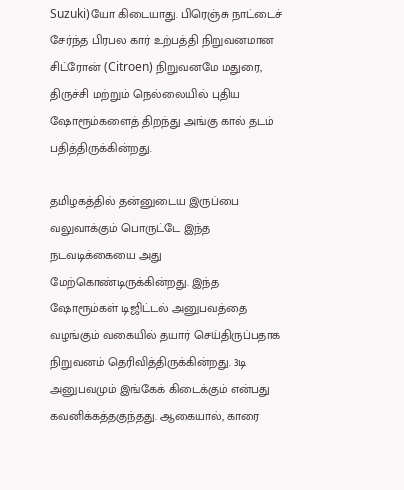Suzuki)யோ கிடையாது. பிரெஞ்சு நாட்டைச் சேர்ந்த பிரபல கார் உற்பத்தி நிறுவனமான சிட்ரோன் (Citroen) நிறுவனமே மதுரை, திருச்சி மற்றும் நெல்லையில் புதிய ஷோரூம்களைத் திறந்து அங்கு கால் தடம் பதித்திருக்கின்றது.

தமிழகத்தில் தன்னுடைய இருப்பை வலுவாக்கும் பொருட்டே இந்த நடவடிக்கையை அது மேற்கொண்டிருக்கின்றது. இந்த ஷோரூம்கள் டிஜிட்டல் அனுபவத்தை வழங்கும் வகையில் தயார் செய்திருப்பதாக நிறுவனம் தெரிவித்திருக்கின்றது. 3டி அனுபவமும் இங்கேக் கிடைக்கும் என்பது கவனிக்கத்தகுந்தது. ஆகையால், காரை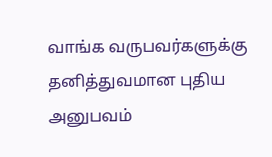வாங்க வருபவர்களுக்கு தனித்துவமான புதிய அனுபவம்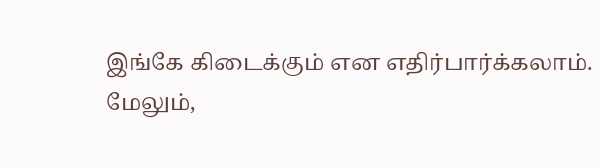இங்கே கிடைக்கும் என எதிர்பார்க்கலாம்.
மேலும்,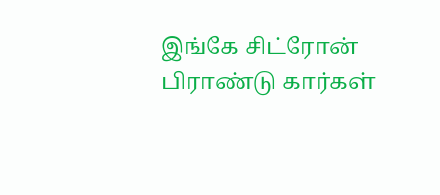இங்கே சிட்ரோன் பிராண்டு கார்கள்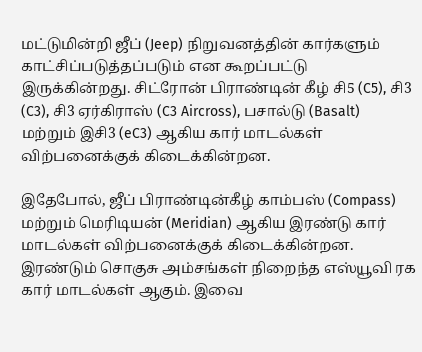மட்டுமின்றி ஜீப் (Jeep) நிறுவனத்தின் கார்களும் காட்சிப்படுத்தப்படும் என கூறப்பட்டு இருக்கின்றது. சிட்ரோன் பிராண்டின் கீழ் சி5 (C5), சி3 (C3), சி3 ஏர்கிராஸ் (C3 Aircross), பசால்டு (Basalt) மற்றும் இசி3 (eC3) ஆகிய கார் மாடல்கள் விற்பனைக்குக் கிடைக்கின்றன.

இதேபோல், ஜீப் பிராண்டின்கீழ் காம்பஸ் (Compass) மற்றும் மெரிடியன் (Meridian) ஆகிய இரண்டு கார் மாடல்கள் விற்பனைக்குக் கிடைக்கின்றன. இரண்டும் சொகுசு அம்சங்கள் நிறைந்த எஸ்யூவி ரக கார் மாடல்கள் ஆகும். இவை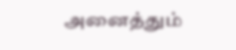அனைத்தும்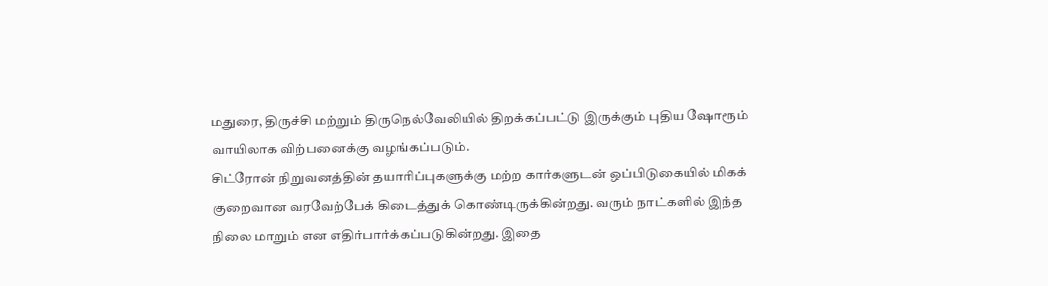மதுரை, திருச்சி மற்றும் திருநெல்வேலியில் திறக்கப்பட்டு இருக்கும் புதிய ஷோரூம் வாயிலாக விற்பனைக்கு வழங்கப்படும்.
சிட்ரோன் நிறுவனத்தின் தயாரிப்புகளுக்கு மற்ற கார்களுடன் ஒப்பிடுகையில் மிகக் குறைவான வரவேற்பேக் கிடைத்துக் கொண்டிருக்கின்றது. வரும் நாட்களில் இந்த நிலை மாறும் என எதிர்பார்க்கப்படுகின்றது. இதை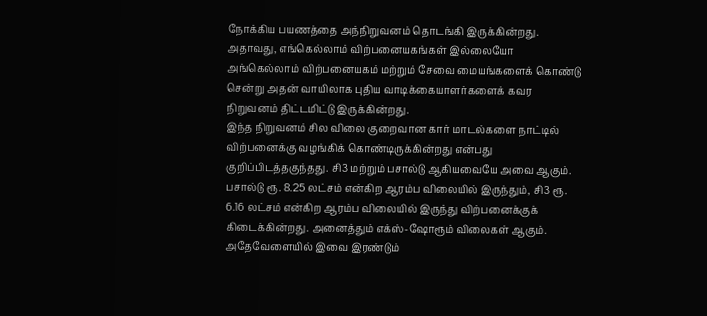நோக்கிய பயணத்தை அந்நிறுவனம் தொடங்கி இருக்கின்றது. அதாவது, எங்கெல்லாம் விற்பனையகங்கள் இல்லையோ அங்கெல்லாம் விற்பனையகம் மற்றும் சேவை மையங்களைக் கொண்டு சென்று அதன் வாயிலாக புதிய வாடிக்கையாளர்களைக் கவர நிறுவனம் திட்டமிட்டு இருக்கின்றது.
இந்த நிறுவனம் சில விலை குறைவான கார் மாடல்களை நாட்டில் விற்பனைக்கு வழங்கிக் கொண்டிருக்கின்றது என்பது குறிப்பிடத்தகுந்தது. சி3 மற்றும் பசால்டு ஆகியவையே அவை ஆகும். பசால்டு ரூ. 8.25 லட்சம் என்கிற ஆரம்ப விலையில் இருந்தும், சி3 ரூ. 6.16 லட்சம் என்கிற ஆரம்ப விலையில் இருந்து விற்பனைக்குக் கிடைக்கின்றது. அனைத்தும் எக்ஸ்-ஷோரூம் விலைகள் ஆகும். அதேவேளையில் இவை இரண்டும்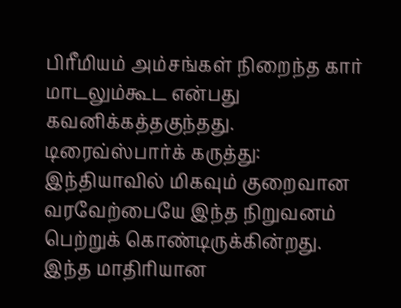பிரீமியம் அம்சங்கள் நிறைந்த கார் மாடலும்கூட என்பது கவனிக்கத்தகுந்தது.
டிரைவ்ஸ்பார்க் கருத்து: இந்தியாவில் மிகவும் குறைவான வரவேற்பையே இந்த நிறுவனம் பெற்றுக் கொண்டிருக்கின்றது. இந்த மாதிரியான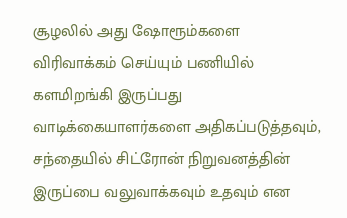சூழலில் அது ஷோரூம்களை விரிவாக்கம் செய்யும் பணியில் களமிறங்கி இருப்பது வாடிக்கையாளர்களை அதிகப்படுத்தவும், சந்தையில் சிட்ரோன் நிறுவனத்தின் இருப்பை வலுவாக்கவும் உதவும் என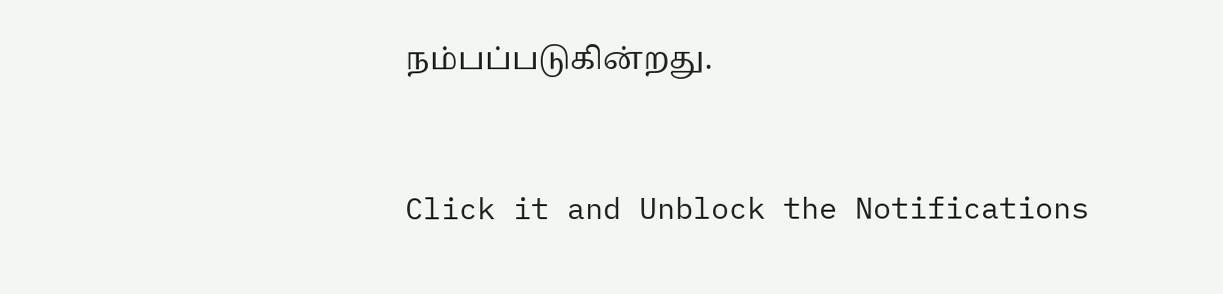நம்பப்படுகின்றது.


Click it and Unblock the Notifications